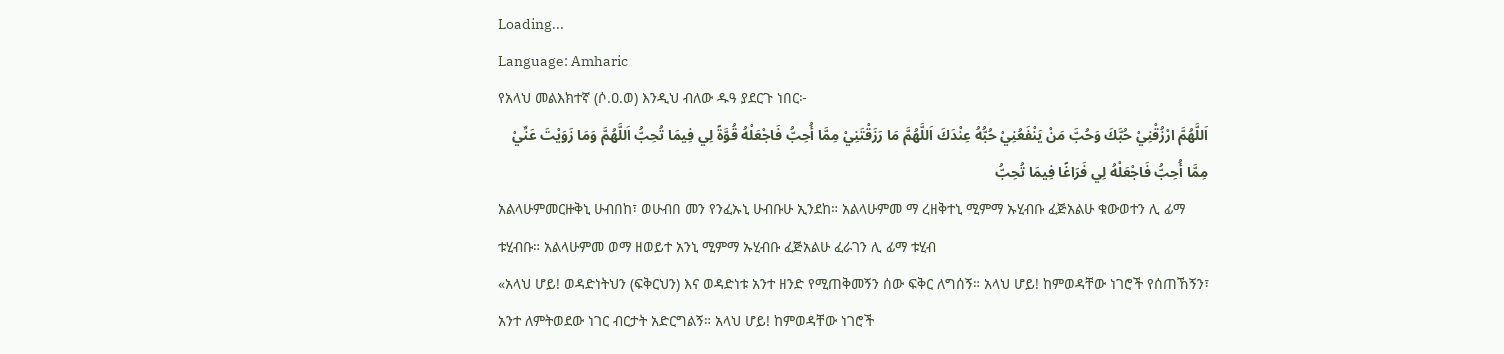Loading...
Language: Amharic
የአላህ መልእክተኛ (ሶ.ዐ.ወ) እንዲህ ብለው ዱዓ ያደርጉ ነበር፦
اَللَّهُمَّ ارْزُقْنِيْ حُبَّكَ وَحُبَّ مَنْ يَنْفَعُنِيْ حُبُّهُ عِنْدَكَ اَللَّهُمَّ مَا رَزَقْتَنِيْ مِمَّا أُحِبُّ فَاجْعَلْهُ قُوَّةً لِي فِيمَا تُحِبُّ اَللَّهُمَّ وَمَا زَوَيْتَ عَنِّيْ مِمَّا أُحِبُّ فَاجْعَلْهُ لِي فَرَاغًا فِيمَا تُحِبُّ
አልላሁምመርዙቅኒ ሁብበከ፣ ወሁብበ መን የንፈኡኒ ሁብቡሁ ኢንደከ። አልላሁምመ ማ ረዘቅተኒ ሚምማ ኡሂብቡ ፈጅአልሁ ቁውወተን ሊ ፊማ ቱሂብቡ። አልላሁምመ ወማ ዘወይተ አንኒ ሚምማ ኡሂብቡ ፈጅአልሁ ፈራገን ሊ ፊማ ቱሂብ
«አላህ ሆይ! ወዳድነትህን (ፍቅርህን) እና ወዳድነቱ አንተ ዘንድ የሚጠቅመኝን ሰው ፍቅር ለግሰኝ። አላህ ሆይ! ከምወዳቸው ነገሮች የሰጠኸኝን፣ አንተ ለምትወደው ነገር ብርታት አድርግልኝ። አላህ ሆይ! ከምወዳቸው ነገሮች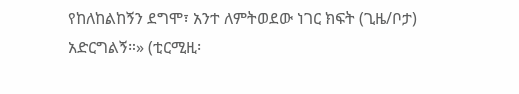የከለከልከኝን ደግሞ፣ አንተ ለምትወደው ነገር ክፍት (ጊዜ/ቦታ) አድርግልኝ።» (ቲርሚዚ፡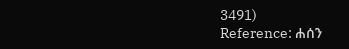3491)
Reference: ሐሰን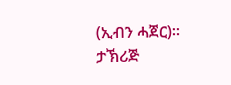(ኢብን ሓጀር)። ታኽሪጅ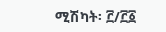ሚሽካት፡ ፫/፫፩